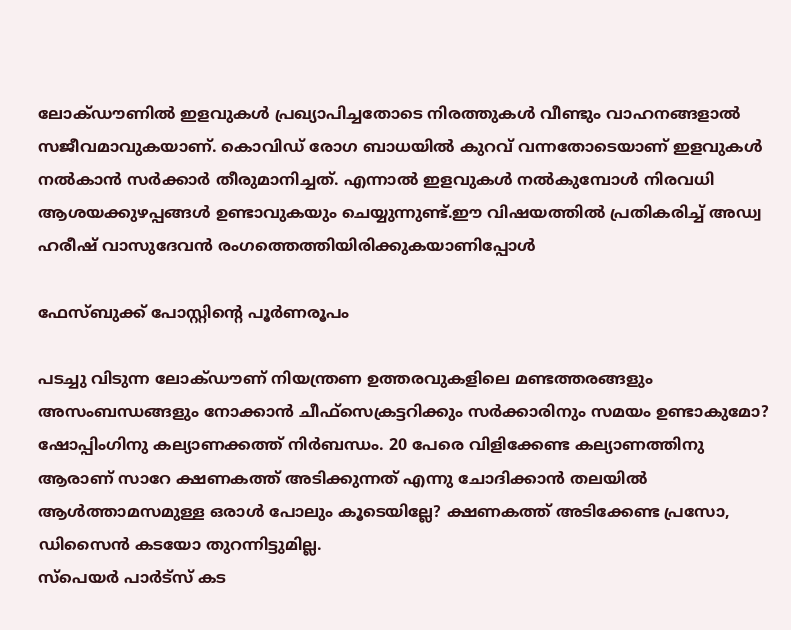ലോക്ഡൗണിൽ ഇളവുകൾ പ്രഖ്യാപിച്ചതോടെ നിരത്തുകൾ വീണ്ടും വാഹനങ്ങളാൽ സജീവമാവുകയാണ്. കൊവിഡ് രോഗ ബാധയിൽ കുറവ് വന്നതോടെയാണ് ഇളവുകൾ നൽകാൻ സർക്കാർ തീരുമാനിച്ചത്. എന്നാൽ ഇളവുകൾ നൽകുമ്പോൾ നിരവധി ആശയക്കുഴപ്പങ്ങൾ ഉണ്ടാവുകയും ചെയ്യുന്നുണ്ട്.ഈ വിഷയത്തിൽ പ്രതികരിച്ച് അഡ്വ ഹരീഷ് വാസുദേവൻ രംഗത്തെത്തിയിരിക്കുകയാണിപ്പോൾ

ഫേസ്ബുക്ക് പോസ്റ്റിന്റെ പൂർണരൂപം

പടച്ചു വിടുന്ന ലോക്ഡൗണ് നിയന്ത്രണ ഉത്തരവുകളിലെ മണ്ടത്തരങ്ങളും അസംബന്ധങ്ങളും നോക്കാൻ ചീഫ്സെക്രട്ടറിക്കും സർക്കാരിനും സമയം ഉണ്ടാകുമോ?
ഷോപ്പിംഗിനു കല്യാണക്കത്ത് നിർബന്ധം. 20 പേരെ വിളിക്കേണ്ട കല്യാണത്തിനു ആരാണ് സാറേ ക്ഷണകത്ത്‌ അടിക്കുന്നത് എന്നു ചോദിക്കാൻ തലയിൽ ആൾത്താമസമുള്ള ഒരാൾ പോലും കൂടെയില്ലേ? ക്ഷണകത്ത്‌ അടിക്കേണ്ട പ്രസോ, ഡിസൈൻ കടയോ തുറന്നിട്ടുമില്ല.
സ്പെയർ പാർട്‌സ് കട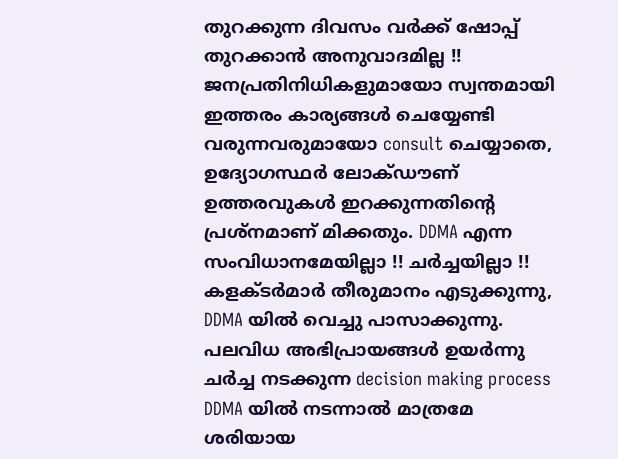തുറക്കുന്ന ദിവസം വർക്ക് ഷോപ്പ് തുറക്കാൻ അനുവാദമില്ല !!
ജനപ്രതിനിധികളുമായോ സ്വന്തമായി ഇത്തരം കാര്യങ്ങൾ ചെയ്യേണ്ടി വരുന്നവരുമായോ consult ചെയ്യാതെ, ഉദ്യോഗസ്ഥർ ലോക്ഡൗണ് ഉത്തരവുകൾ ഇറക്കുന്നതിന്റെ പ്രശ്നമാണ് മിക്കതും. DDMA എന്ന സംവിധാനമേയില്ലാ !! ചർച്ചയില്ലാ !!
കളക്ടർമാർ തീരുമാനം എടുക്കുന്നു, DDMA യിൽ വെച്ചു പാസാക്കുന്നു. പലവിധ അഭിപ്രായങ്ങൾ ഉയർന്നു ചർച്ച നടക്കുന്ന decision making process DDMA യിൽ നടന്നാൽ മാത്രമേ ശരിയായ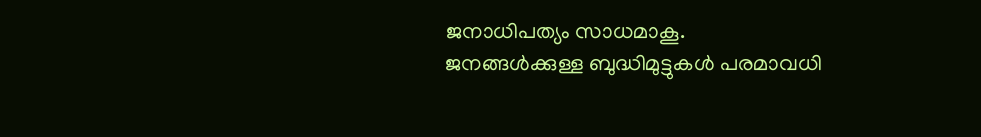ജനാധിപത്യം സാധമാകൂ.
ജനങ്ങൾക്കുള്ള ബുദ്ധിമുട്ടുകൾ പരമാവധി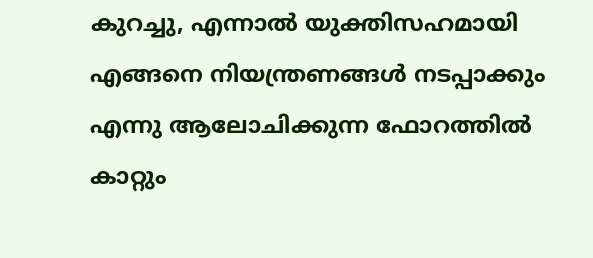കുറച്ചു, എന്നാൽ യുക്തിസഹമായി എങ്ങനെ നിയന്ത്രണങ്ങൾ നടപ്പാക്കും എന്നു ആലോചിക്കുന്ന ഫോറത്തിൽ കാറ്റും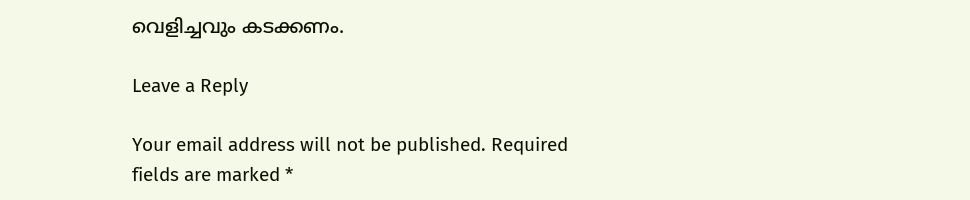വെളിച്ചവും കടക്കണം.

Leave a Reply

Your email address will not be published. Required fields are marked *